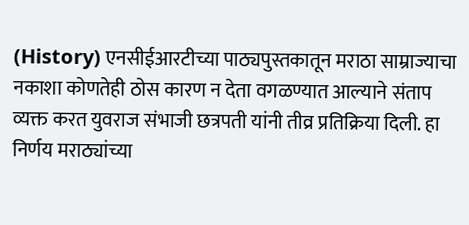(History) एनसीईआरटीच्या पाठ्यपुस्तकातून मराठा साम्राज्याचा नकाशा कोणतेही ठोस कारण न देता वगळण्यात आल्याने संताप व्यक्त करत युवराज संभाजी छत्रपती यांनी तीव्र प्रतिक्रिया दिली. हा निर्णय मराठ्यांच्या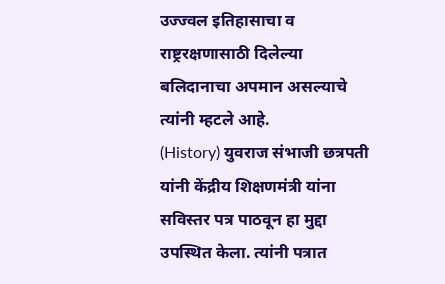उज्ज्वल इतिहासाचा व राष्ट्ररक्षणासाठी दिलेल्या बलिदानाचा अपमान असल्याचे त्यांनी म्हटले आहे.
(History) युवराज संभाजी छत्रपती यांनी केंद्रीय शिक्षणमंत्री यांना सविस्तर पत्र पाठवून हा मुद्दा उपस्थित केला. त्यांनी पत्रात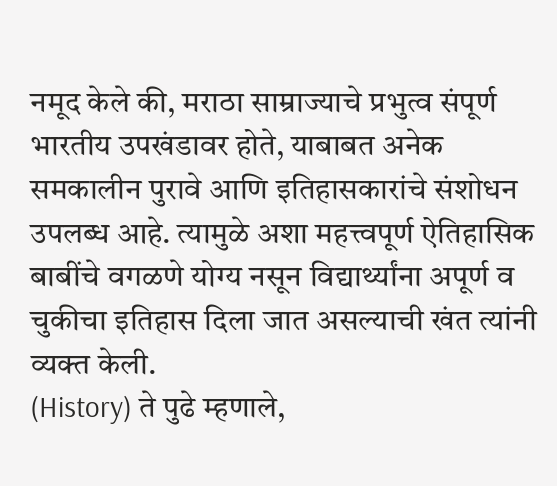नमूद केले की, मराठा साम्राज्याचे प्रभुत्व संपूर्ण भारतीय उपखंडावर होते, याबाबत अनेक समकालीन पुरावे आणि इतिहासकारांचे संशोधन उपलब्ध आहे. त्यामुळे अशा महत्त्वपूर्ण ऐतिहासिक बाबींचे वगळणे योग्य नसून विद्यार्थ्यांना अपूर्ण व चुकीचा इतिहास दिला जात असल्याची खंत त्यांनी व्यक्त केली.
(History) ते पुढे म्हणाले,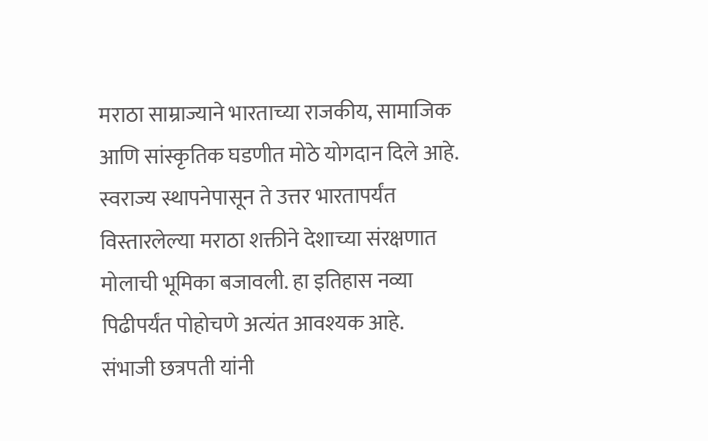मराठा साम्राज्याने भारताच्या राजकीय, सामाजिक आणि सांस्कृतिक घडणीत मोठे योगदान दिले आहे. स्वराज्य स्थापनेपासून ते उत्तर भारतापर्यंत विस्तारलेल्या मराठा शक्तीने देशाच्या संरक्षणात मोलाची भूमिका बजावली. हा इतिहास नव्या पिढीपर्यंत पोहोचणे अत्यंत आवश्यक आहे.
संभाजी छत्रपती यांनी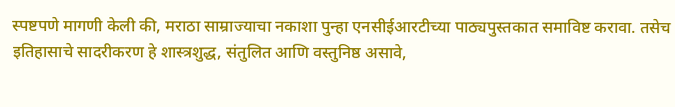स्पष्टपणे मागणी केली की, मराठा साम्राज्याचा नकाशा पुन्हा एनसीईआरटीच्या पाठ्यपुस्तकात समाविष्ट करावा. तसेच इतिहासाचे सादरीकरण हे शास्त्रशुद्ध, संतुलित आणि वस्तुनिष्ठ असावे,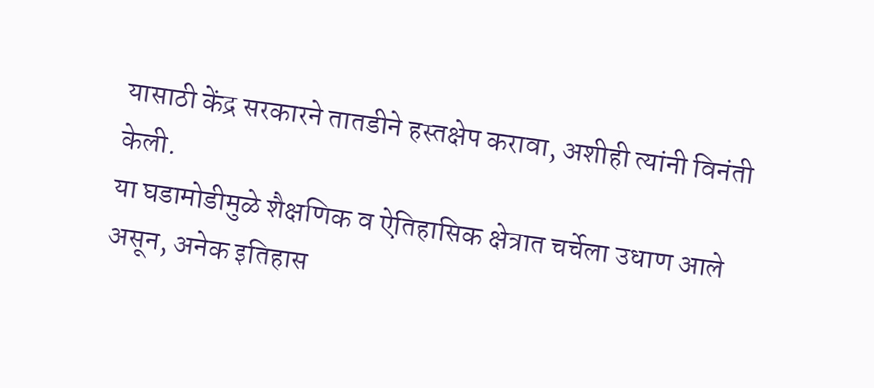यासाठी केंद्र सरकारने तातडीने हस्तक्षेप करावा, अशीही त्यांनी विनंती केली.
या घडामोडीमुळे शैक्षणिक व ऐतिहासिक क्षेत्रात चर्चेला उधाण आले असून, अनेक इतिहास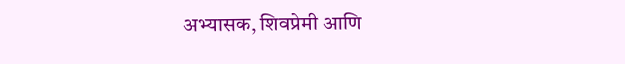अभ्यासक, शिवप्रेमी आणि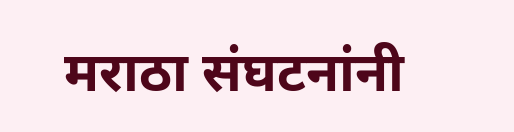मराठा संघटनांनी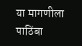या मागणीला पाठिंबा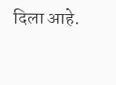दिला आहे.